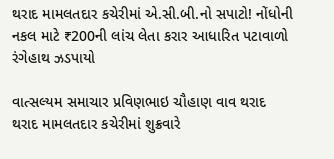થરાદ મામલતદાર કચેરીમાં એ.સી.બી.નો સપાટો! નોંધોની નકલ માટે ₹200ની લાંચ લેતા કરાર આધારિત પટાવાળો રંગેહાથ ઝડપાયો

વાત્સલ્યમ સમાચાર પ્રવિણભાઇ ચૌહાણ વાવ થરાદ
થરાદ મામલતદાર કચેરીમાં શુક્રવારે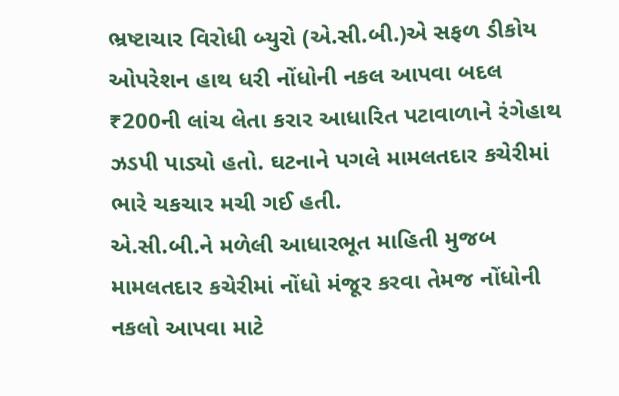ભ્રષ્ટાચાર વિરોધી બ્યુરો (એ.સી.બી.)એ સફળ ડીકોય ઓપરેશન હાથ ધરી નોંધોની નકલ આપવા બદલ ₹200ની લાંચ લેતા કરાર આધારિત પટાવાળાને રંગેહાથ ઝડપી પાડ્યો હતો. ઘટનાને પગલે મામલતદાર કચેરીમાં ભારે ચકચાર મચી ગઈ હતી.
એ.સી.બી.ને મળેલી આધારભૂત માહિતી મુજબ મામલતદાર કચેરીમાં નોંધો મંજૂર કરવા તેમજ નોંધોની નકલો આપવા માટે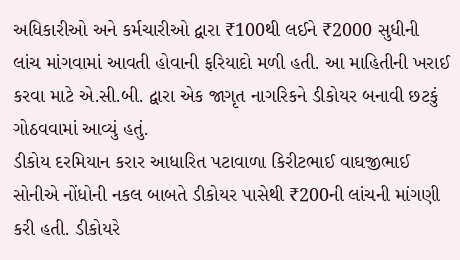અધિકારીઓ અને કર્મચારીઓ દ્વારા ₹100થી લઈને ₹2000 સુધીની લાંચ માંગવામાં આવતી હોવાની ફરિયાદો મળી હતી. આ માહિતીની ખરાઈ કરવા માટે એ.સી.બી. દ્વારા એક જાગૃત નાગરિકને ડીકોયર બનાવી છટકું ગોઠવવામાં આવ્યું હતું.
ડીકોય દરમિયાન કરાર આધારિત પટાવાળા કિરીટભાઈ વાઘજીભાઈ સોનીએ નોંધોની નકલ બાબતે ડીકોયર પાસેથી ₹200ની લાંચની માંગણી કરી હતી. ડીકોયરે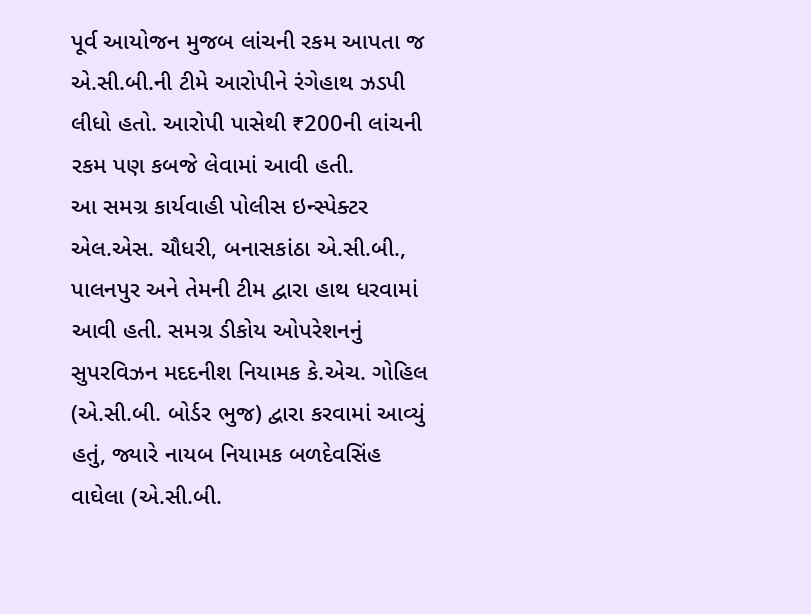પૂર્વ આયોજન મુજબ લાંચની રકમ આપતા જ એ.સી.બી.ની ટીમે આરોપીને રંગેહાથ ઝડપી લીધો હતો. આરોપી પાસેથી ₹200ની લાંચની રકમ પણ કબજે લેવામાં આવી હતી.
આ સમગ્ર કાર્યવાહી પોલીસ ઇન્સ્પેક્ટર એલ.એસ. ચૌધરી, બનાસકાંઠા એ.સી.બી., પાલનપુર અને તેમની ટીમ દ્વારા હાથ ધરવામાં આવી હતી. સમગ્ર ડીકોય ઓપરેશનનું સુપરવિઝન મદદનીશ નિયામક કે.એચ. ગોહિલ (એ.સી.બી. બોર્ડર ભુજ) દ્વારા કરવામાં આવ્યું હતું, જ્યારે નાયબ નિયામક બળદેવસિંહ વાઘેલા (એ.સી.બી.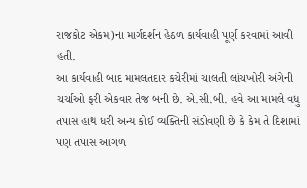રાજકોટ એકમ)ના માર્ગદર્શન હેઠળ કાર્યવાહી પૂર્ણ કરવામાં આવી હતી.
આ કાર્યવાહી બાદ મામલતદાર કચેરીમાં ચાલતી લાંચખોરી અંગેની ચર્ચાઓ ફરી એકવાર તેજ બની છે. એ.સી.બી. હવે આ મામલે વધુ તપાસ હાથ ધરી અન્ય કોઈ વ્યક્તિની સંડોવણી છે કે કેમ તે દિશામાં પણ તપાસ આગળ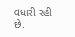વધારી રહી છે.